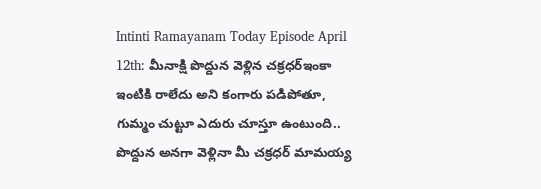Intinti Ramayanam Today Episode April 12th: మీనాక్షి పొద్దున వెళ్లిన చక్రధర్ఇంకా ఇంటికి రాలేదు అని కంగారు పడిపోతూ, గుమ్మం చుట్టూ ఎదురు చూస్తూ ఉంటుంది.. పొద్దున అనగా వెళ్లినా మీ చక్రధర్ మామయ్య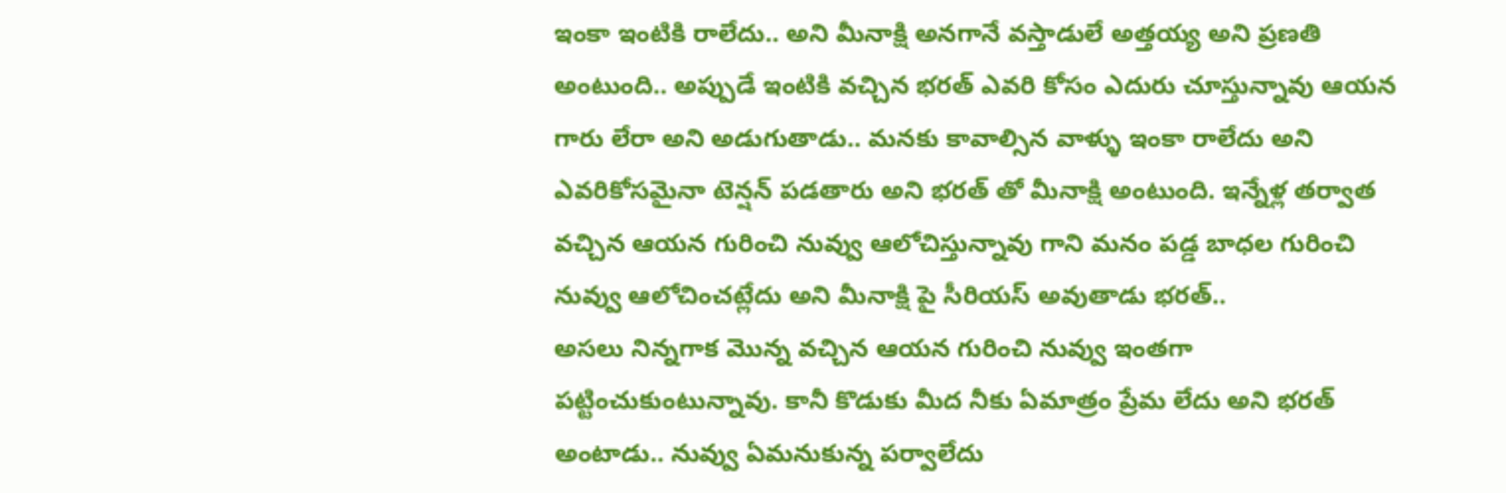ఇంకా ఇంటికి రాలేదు.. అని మీనాక్షి అనగానే వస్తాడులే అత్తయ్య అని ప్రణతి అంటుంది.. అప్పుడే ఇంటికి వచ్చిన భరత్ ఎవరి కోసం ఎదురు చూస్తున్నావు ఆయన గారు లేరా అని అడుగుతాడు.. మనకు కావాల్సిన వాళ్ళు ఇంకా రాలేదు అని ఎవరికోసమైనా టెన్షన్ పడతారు అని భరత్ తో మీనాక్షి అంటుంది. ఇన్నేళ్ల తర్వాత వచ్చిన ఆయన గురించి నువ్వు ఆలోచిస్తున్నావు గాని మనం పడ్డ బాధల గురించి నువ్వు ఆలోచించట్లేదు అని మీనాక్షి పై సీరియస్ అవుతాడు భరత్..
అసలు నిన్నగాక మొన్న వచ్చిన ఆయన గురించి నువ్వు ఇంతగా పట్టించుకుంటున్నావు. కానీ కొడుకు మీద నీకు ఏమాత్రం ప్రేమ లేదు అని భరత్ అంటాడు.. నువ్వు ఏమనుకున్న పర్వాలేదు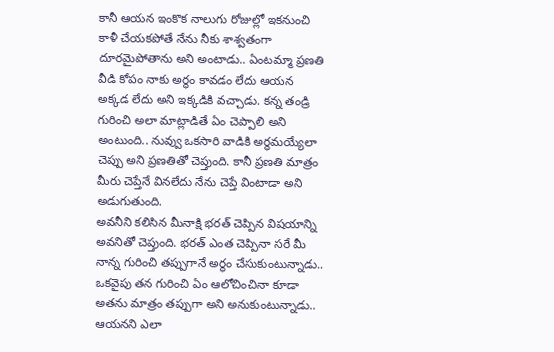కానీ ఆయన ఇంకొక నాలుగు రోజుల్లో ఇకనుంచి కాళీ చేయకపోతే నేను నీకు శాశ్వతంగా దూరమైపోతాను అని అంటాడు.. ఏంటమ్మా ప్రణతి వీడి కోపం నాకు అర్థం కావడం లేదు ఆయన అక్కడ లేదు అని ఇక్కడికి వచ్చాడు. కన్న తండ్రి గురించి అలా మాట్లాడితే ఏం చెప్పాలి అని అంటుంది.. నువ్వు ఒకసారి వాడికి అర్థమయ్యేలా చెప్పు అని ప్రణతితో చెప్తుంది. కానీ ప్రణతి మాత్రం మీరు చెప్తేనే వినలేదు నేను చెప్తే వింటాడా అని అడుగుతుంది.
అవనీని కలిసిన మీనాక్షి భరత్ చెప్పిన విషయాన్ని అవనితో చెప్తుంది. భరత్ ఎంత చెప్పినా సరే మీ నాన్న గురించి తప్పుగానే అర్థం చేసుకుంటున్నాడు.. ఒకవైపు తన గురించి ఏం ఆలోచించినా కూడా అతను మాత్రం తప్పుగా అని అనుకుంటున్నాడు.. ఆయనని ఎలా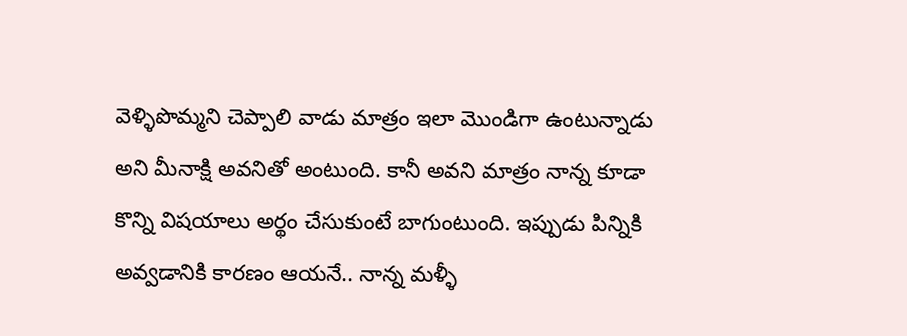వెళ్ళిపొమ్మని చెప్పాలి వాడు మాత్రం ఇలా మొండిగా ఉంటున్నాడు అని మీనాక్షి అవనితో అంటుంది. కానీ అవని మాత్రం నాన్న కూడా కొన్ని విషయాలు అర్థం చేసుకుంటే బాగుంటుంది. ఇప్పుడు పిన్నికి అవ్వడానికి కారణం ఆయనే.. నాన్న మళ్ళీ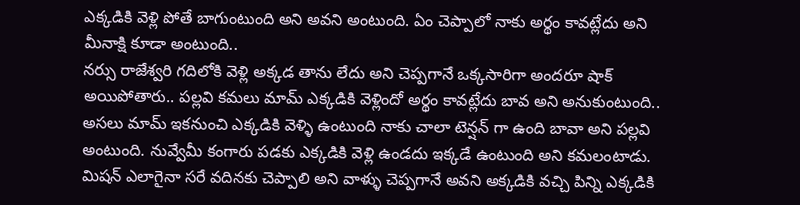ఎక్కడికి వెళ్లి పోతే బాగుంటుంది అని అవని అంటుంది. ఏం చెప్పాలో నాకు అర్థం కావట్లేదు అని మీనాక్షి కూడా అంటుంది..
నర్సు రాజేశ్వరి గదిలోకి వెళ్లి అక్కడ తాను లేదు అని చెప్పగానే ఒక్కసారిగా అందరూ షాక్ అయిపోతారు.. పల్లవి కమలు మామ్ ఎక్కడికి వెళ్లిందో అర్థం కావట్లేదు బావ అని అనుకుంటుంది.. అసలు మామ్ ఇకనుంచి ఎక్కడికి వెళ్ళి ఉంటుంది నాకు చాలా టెన్షన్ గా ఉంది బావా అని పల్లవి అంటుంది. నువ్వేమీ కంగారు పడకు ఎక్కడికి వెళ్లి ఉండదు ఇక్కడే ఉంటుంది అని కమలంటాడు. మిషన్ ఎలాగైనా సరే వదినకు చెప్పాలి అని వాళ్ళు చెప్పగానే అవని అక్కడికి వచ్చి పిన్ని ఎక్కడికి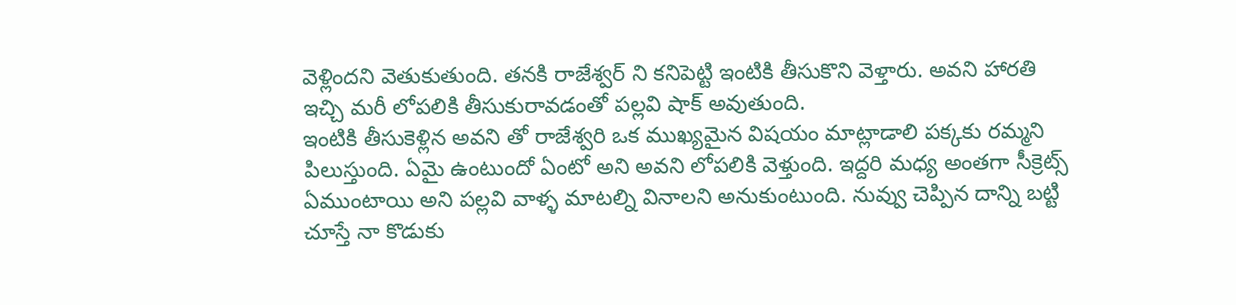వెళ్లిందని వెతుకుతుంది. తనకి రాజేశ్వర్ ని కనిపెట్టి ఇంటికి తీసుకొని వెళ్తారు. అవని హారతి ఇచ్చి మరీ లోపలికి తీసుకురావడంతో పల్లవి షాక్ అవుతుంది.
ఇంటికి తీసుకెళ్లిన అవని తో రాజేశ్వరి ఒక ముఖ్యమైన విషయం మాట్లాడాలి పక్కకు రమ్మని పిలుస్తుంది. ఏమై ఉంటుందో ఏంటో అని అవని లోపలికి వెళ్తుంది. ఇద్దరి మధ్య అంతగా సీక్రెట్స్ ఏముంటాయి అని పల్లవి వాళ్ళ మాటల్ని వినాలని అనుకుంటుంది. నువ్వు చెప్పిన దాన్ని బట్టి చూస్తే నా కొడుకు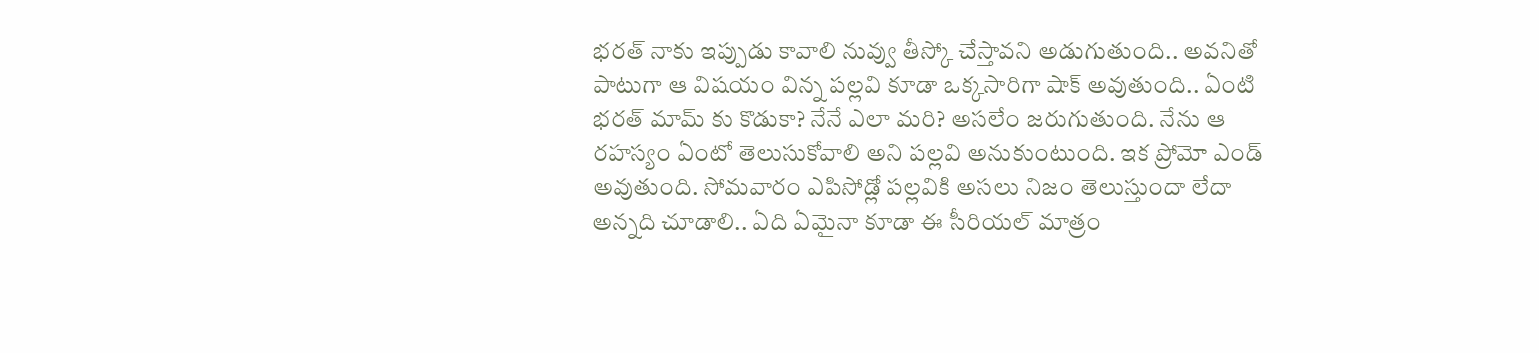భరత్ నాకు ఇప్పుడు కావాలి నువ్వు తీస్కో చేస్తావని అడుగుతుంది.. అవనితో పాటుగా ఆ విషయం విన్న పల్లవి కూడా ఒక్కసారిగా షాక్ అవుతుంది.. ఏంటి భరత్ మామ్ కు కొడుకా? నేనే ఎలా మరి? అసలేం జరుగుతుంది. నేను ఆ రహస్యం ఏంటో తెలుసుకోవాలి అని పల్లవి అనుకుంటుంది. ఇక ప్రోమో ఎండ్ అవుతుంది. సోమవారం ఎపిసోడ్లో పల్లవికి అసలు నిజం తెలుస్తుందా లేదా అన్నది చూడాలి.. ఏది ఏమైనా కూడా ఈ సీరియల్ మాత్రం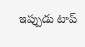ఇప్పుడు టాప్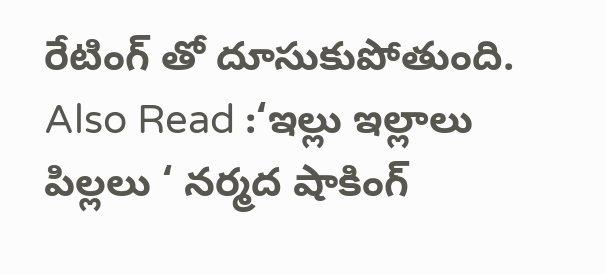రేటింగ్ తో దూసుకుపోతుంది.
Also Read :‘ఇల్లు ఇల్లాలు పిల్లలు ‘ నర్మద షాకింగ్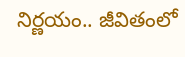నిర్ణయం.. జీవితంలో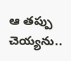ఆ తప్పు చెయ్యను..